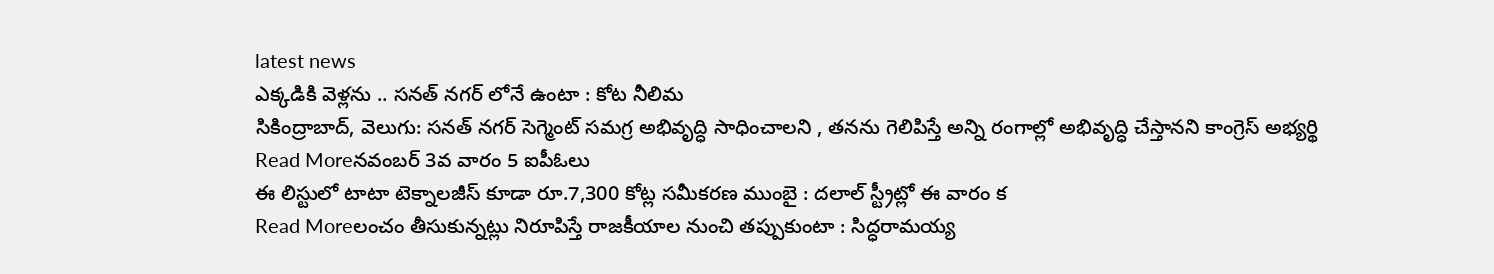latest news
ఎక్కడికి వెళ్లను .. సనత్ నగర్ లోనే ఉంటా : కోట నీలిమ
సికింద్రాబాద్, వెలుగు: సనత్ నగర్ సెగ్మెంట్ సమగ్ర అభివృద్ధి సాధించాలని , తనను గెలిపిస్తే అన్ని రంగాల్లో అభివృద్ధి చేస్తానని కాంగ్రెస్ అభ్యర్థి
Read Moreనవంబర్ 3వ వారం 5 ఐపీఓలు
ఈ లిస్టులో టాటా టెక్నాలజీస్ కూడా రూ.7,300 కోట్ల సమీకరణ ముంబై : దలాల్ స్ట్రీట్లో ఈ వారం క
Read Moreలంచం తీసుకున్నట్లు నిరూపిస్తే రాజకీయాల నుంచి తప్పుకుంటా : సిద్ధరామయ్య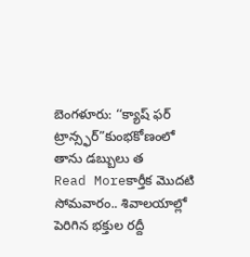బెంగళూరు: ‘‘క్యాష్ ఫర్ ట్రాన్స్ఫర్”కుంభకోణంలో తాను డబ్బులు త
Read Moreకార్తీక మొదటి సోమవారం.. శివాలయాల్లో పెరిగిన భక్తుల రద్దీ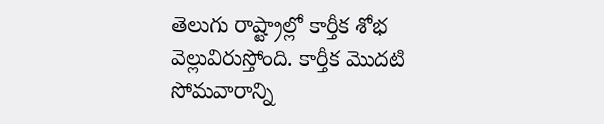తెలుగు రాష్ట్రాల్లో కార్తీక శోభ వెల్లువిరుస్తోంది. కార్తీక మొదటి సోమవారాన్ని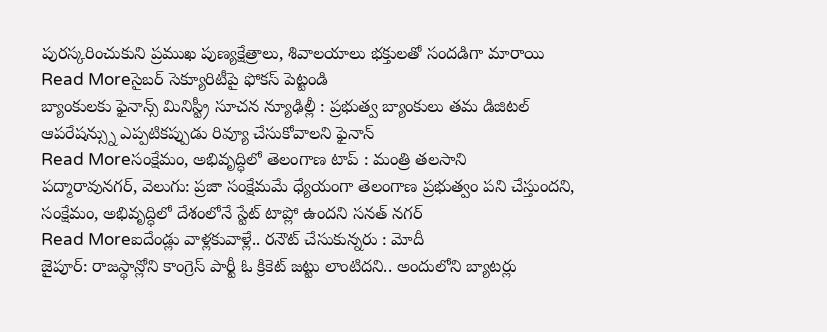పురస్కరించుకుని ప్రముఖ పుణ్యక్షేత్రాలు, శివాలయాలు భక్తులతో సందడిగా మారాయి
Read Moreసైబర్ సెక్యూరిటీపై ఫోకస్ పెట్టండి
బ్యాంకులకు ఫైనాన్స్ మినిస్ట్రీ సూచన న్యూఢిల్లీ : ప్రభుత్వ బ్యాంకులు తమ డిజిటల్ ఆపరేషన్స్ను ఎప్పటికప్పుడు రివ్యూ చేసుకోవాలని ఫైనాన్
Read Moreసంక్షేమం, అభివృద్ధిలో తెలంగాణ టాప్ : మంత్రి తలసాని
పద్మారావునగర్, వెలుగు: ప్రజా సంక్షేమమే ధ్యేయంగా తెలంగాణ ప్రభుత్వం పని చేస్తుందని, సంక్షేమం, అభివృద్ధిలో దేశంలోనే స్టేట్ టాప్లో ఉందని సనత్ నగర్
Read Moreఐదేండ్లు వాళ్లకువాళ్లే.. రనౌట్ చేసుకున్నరు : మోదీ
జైపూర్: రాజస్థాన్లోని కాంగ్రెస్ పార్టీ ఓ క్రికెట్ జట్టు లాంటిదని.. అందులోని బ్యాటర్లు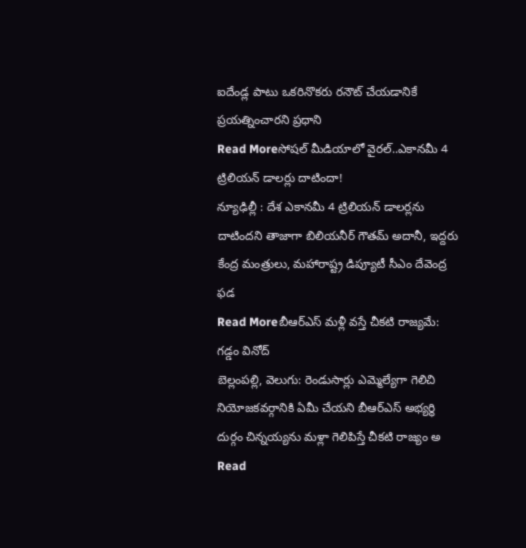ఐదేండ్ల పాటు ఒకరినొకరు రనౌట్ చేయడానికే ప్రయత్నించారని ప్రధాని
Read Moreసోషల్ మీడియాలో వైరల్..ఎకానమీ 4 ట్రిలియన్ డాలర్లు దాటిందా!
న్యూఢిల్లీ : దేశ ఎకానమీ 4 ట్రిలియన్ డాలర్లను దాటిందని తాజాగా బిలియనీర్ గౌతమ్ అదానీ, ఇద్దరు కేంద్ర మంత్రులు, మహారాష్ట్ర డిప్యూటీ సీఎం దేవెంద్ర ఫడ
Read Moreబీఆర్ఎస్ మళ్లీ వస్తే చీకటి రాజ్యమే: గడ్డం వినోద్
బెల్లంపల్లి, వెలుగు: రెండుసార్లు ఎమ్మెల్యేగా గెలిచి నియోజకవర్గానికి ఏమీ చేయని బీఆర్ఎస్ అభ్యర్థి దుర్గం చిన్నయ్యను మళ్లా గెలిపిస్తే చీకటి రాజ్యం అ
Read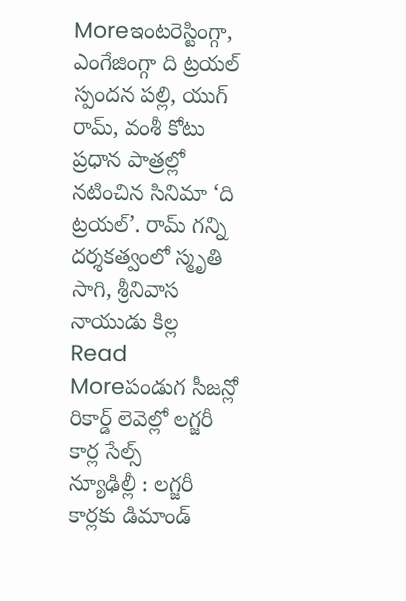Moreఇంటరెస్టింగ్గా, ఎంగేజింగ్గా ది ట్రయల్
స్పందన పల్లి, యుగ్ రామ్, వంశీ కోటు ప్రధాన పాత్రల్లో నటించిన సినిమా ‘ది ట్రయల్’. రామ్ గన్ని దర్శకత్వంలో స్మృతి సాగి, శ్రీనివాస నాయుడు కిల్ల
Read Moreపండుగ సీజన్లో రికార్డ్ లెవెల్లో లగ్జరీ కార్ల సేల్స్
న్యూఢిల్లీ : లగ్జరీ కార్లకు డిమాండ్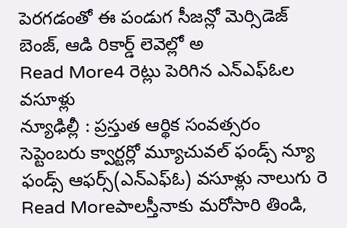పెరగడంతో ఈ పండుగ సీజన్లో మెర్సిడెజ్ బెంజ్, ఆడి రికార్డ్ లెవెల్లో అ
Read More4 రెట్లు పెరిగిన ఎన్ఎఫ్ఓల వసూళ్లు
న్యూఢిల్లీ : ప్రస్తుత ఆర్థిక సంవత్సరం సెప్టెంబరు క్వార్టర్లో మ్యూచువల్ ఫండ్స్ న్యూ ఫండ్స్ ఆఫర్స్(ఎన్ఎఫ్ఓ) వసూళ్లు నాలుగు రె
Read Moreపాలస్తీనాకు మరోసారి తిండి,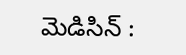మెడిసిన్ :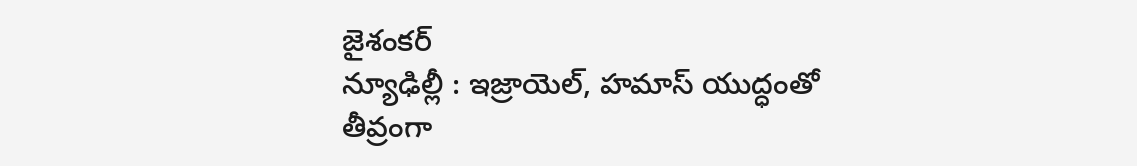జైశంకర్
న్యూఢిల్లీ : ఇజ్రాయెల్, హమాస్ యుద్ధంతో తీవ్రంగా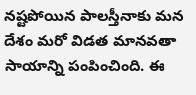నష్టపోయిన పాలస్తీనాకు మన దేశం మరో విడత మానవతా సాయాన్ని పంపించింది. ఈ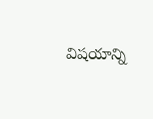విషయాన్ని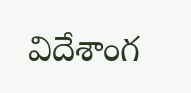విదేశాంగ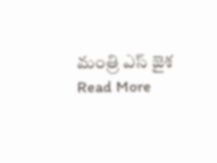మంత్రి ఎస్ జైశ
Read More